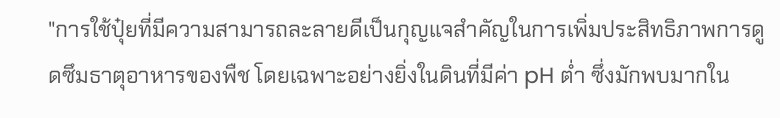"การใช้ปุ๋ยที่มีความสามารถละลายดีเป็นกุญแจสำคัญในการเพิ่มประสิทธิภาพการดูดซึมธาตุอาหารของพืช โดยเฉพาะอย่างยิ่งในดินที่มีค่า pH ต่ำ ซึ่งมักพบมากใน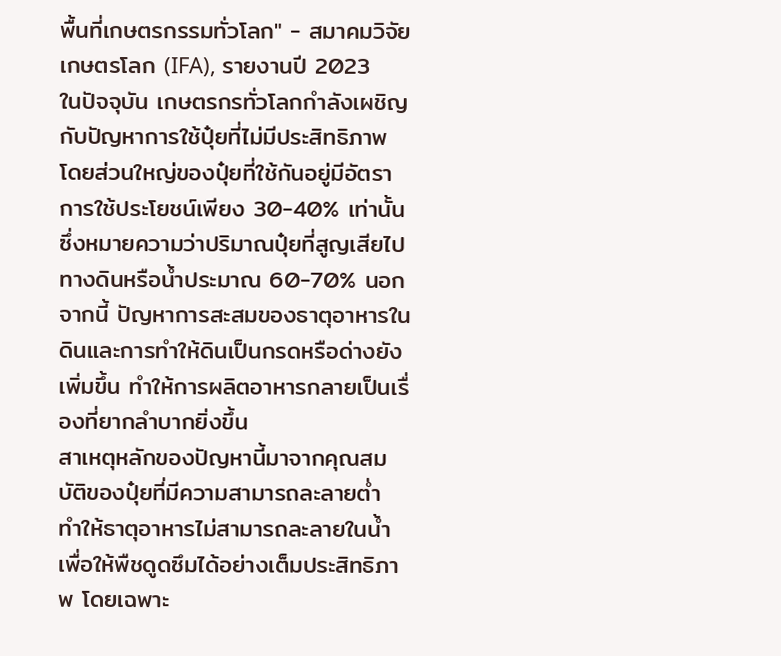พื้นที่เกษตรกรรมทั่วโลก" - สมาคมวิจัยเกษตรโลก (IFA), รายงานปี 2023
ในปัจจุบัน เกษตรกรทั่วโลกกำลังเผชิญกับปัญหาการใช้ปุ๋ยที่ไม่มีประสิทธิภาพ โดยส่วนใหญ่ของปุ๋ยที่ใช้กันอยู่มีอัตราการใช้ประโยชน์เพียง 30-40% เท่านั้น ซึ่งหมายความว่าปริมาณปุ๋ยที่สูญเสียไปทางดินหรือน้ำประมาณ 60-70% นอกจากนี้ ปัญหาการสะสมของธาตุอาหารในดินและการทำให้ดินเป็นกรดหรือด่างยังเพิ่มขึ้น ทำให้การผลิตอาหารกลายเป็นเรื่องที่ยากลำบากยิ่งขึ้น
สาเหตุหลักของปัญหานี้มาจากคุณสมบัติของปุ๋ยที่มีความสามารถละลายต่ำ ทำให้ธาตุอาหารไม่สามารถละลายในน้ำเพื่อให้พืชดูดซึมได้อย่างเต็มประสิทธิภาพ โดยเฉพาะ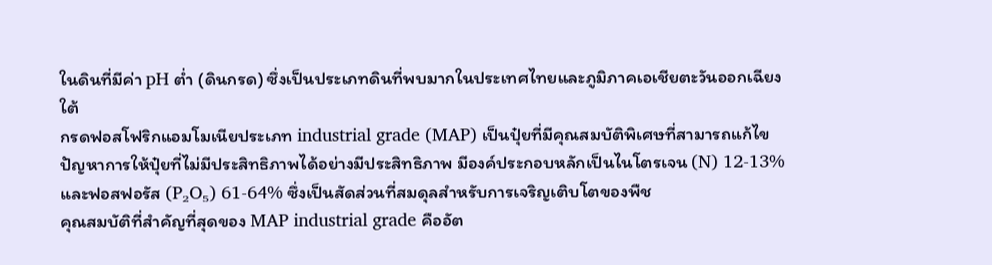ในดินที่มีค่า pH ต่ำ (ดินกรด) ซึ่งเป็นประเภทดินที่พบมากในประเทศไทยและภูมิภาคเอเชียตะวันออกเฉียงใต้
กรดฟอสโฟริกแอมโมเนียประเภท industrial grade (MAP) เป็นปุ๋ยที่มีคุณสมบัติพิเศษที่สามารถแก้ไขปัญหาการให้ปุ๋ยที่ไม่มีประสิทธิภาพได้อย่างมีประสิทธิภาพ มีองค์ประกอบหลักเป็นไนโตรเจน (N) 12-13% และฟอสฟอรัส (P₂O₅) 61-64% ซึ่งเป็นสัดส่วนที่สมดุลสำหรับการเจริญเติบโตของพืช
คุณสมบัติที่สำคัญที่สุดของ MAP industrial grade คืออัต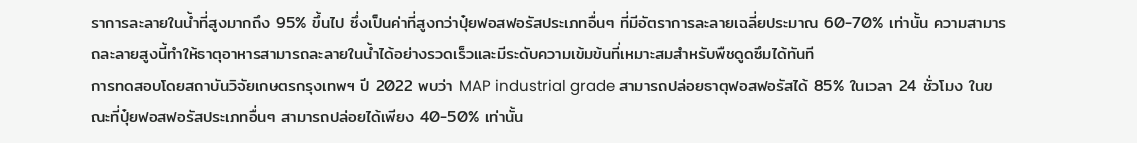ราการละลายในน้ำที่สูงมากถึง 95% ขึ้นไป ซึ่งเป็นค่าที่สูงกว่าปุ๋ยฟอสฟอรัสประเภทอื่นๆ ที่มีอัตราการละลายเฉลี่ยประมาณ 60-70% เท่านั้น ความสามารถละลายสูงนี้ทำให้ธาตุอาหารสามารถละลายในน้ำได้อย่างรวดเร็วและมีระดับความเข้มข้นที่เหมาะสมสำหรับพืชดูดซึมได้ทันที
การทดสอบโดยสถาบันวิจัยเกษตรกรุงเทพฯ ปี 2022 พบว่า MAP industrial grade สามารถปล่อยธาตุฟอสฟอรัสได้ 85% ในเวลา 24 ชั่วโมง ในขณะที่ปุ๋ยฟอสฟอรัสประเภทอื่นๆ สามารถปล่อยได้เพียง 40-50% เท่านั้น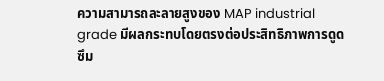ความสามารถละลายสูงของ MAP industrial grade มีผลกระทบโดยตรงต่อประสิทธิภาพการดูดซึม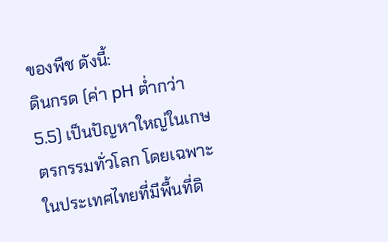ของพืช ดังนี้:
ดินกรด (ค่า pH ต่ำกว่า 5.5) เป็นปัญหาใหญ่ในเกษตรกรรมทั่วโลก โดยเฉพาะในประเทศไทยที่มีพื้นที่ดิ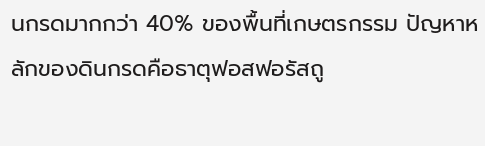นกรดมากกว่า 40% ของพื้นที่เกษตรกรรม ปัญหาหลักของดินกรดคือธาตุฟอสฟอรัสถู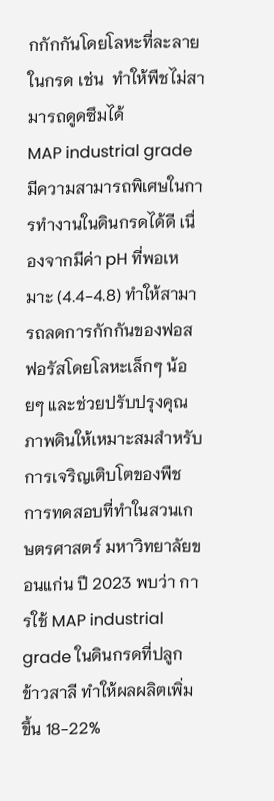กกักกันโดยโลหะที่ละลายในกรด เช่น  ทำให้พืชไม่สามารถดูดซึมได้
MAP industrial grade มีความสามารถพิเศษในการทำงานในดินกรดได้ดี เนื่องจากมีค่า pH ที่พอเหมาะ (4.4-4.8) ทำให้สามารถลดการกักกันของฟอสฟอรัสโดยโลหะเล็กๆ น้อยๆ และช่วยปรับปรุงคุณภาพดินให้เหมาะสมสำหรับการเจริญเติบโตของพืช
การทดสอบที่ทำในสวนเกษตรศาสตร์ มหาวิทยาลัยขอนแก่น ปี 2023 พบว่า การใช้ MAP industrial grade ในดินกรดที่ปลูกข้าวสาลี ทำให้ผลผลิตเพิ่มขึ้น 18-22%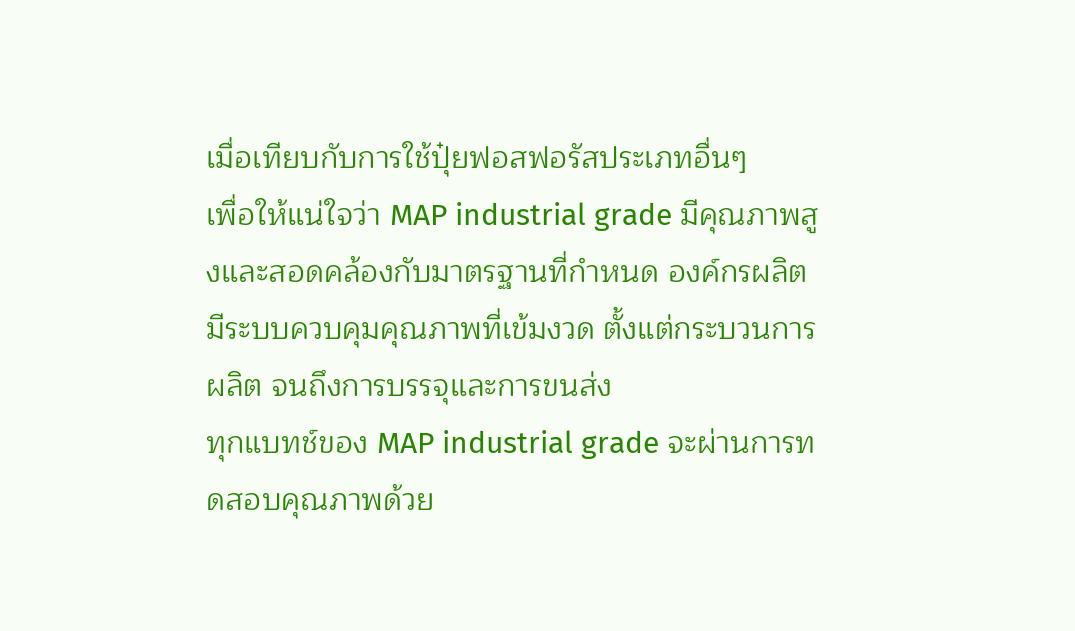เมื่อเทียบกับการใช้ปุ๋ยฟอสฟอรัสประเภทอื่นๆ
เพื่อให้แน่ใจว่า MAP industrial grade มีคุณภาพสูงและสอดคล้องกับมาตรฐานที่กำหนด องค์กรผลิตมีระบบควบคุมคุณภาพที่เข้มงวด ตั้งแต่กระบวนการผลิต จนถึงการบรรจุและการขนส่ง
ทุกแบทช์ของ MAP industrial grade จะผ่านการทดสอบคุณภาพด้วย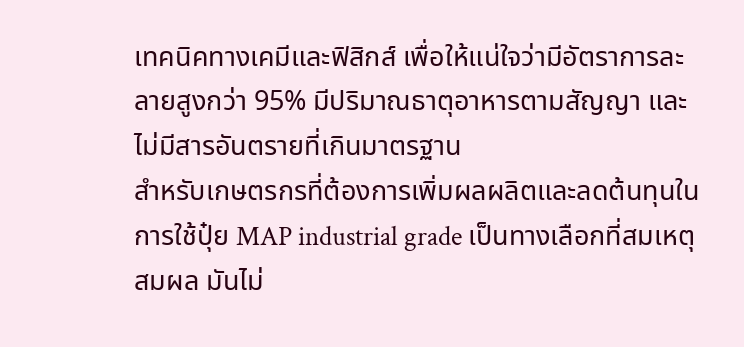เทคนิคทางเคมีและฟิสิกส์ เพื่อให้แน่ใจว่ามีอัตราการละลายสูงกว่า 95% มีปริมาณธาตุอาหารตามสัญญา และไม่มีสารอันตรายที่เกินมาตรฐาน
สำหรับเกษตรกรที่ต้องการเพิ่มผลผลิตและลดต้นทุนในการใช้ปุ๋ย MAP industrial grade เป็นทางเลือกที่สมเหตุสมผล มันไม่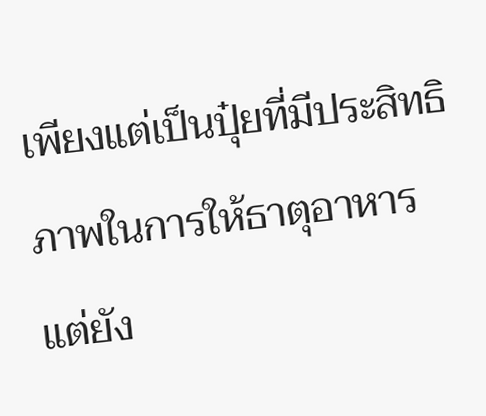เพียงแต่เป็นปุ๋ยที่มีประสิทธิภาพในการให้ธาตุอาหาร แต่ยัง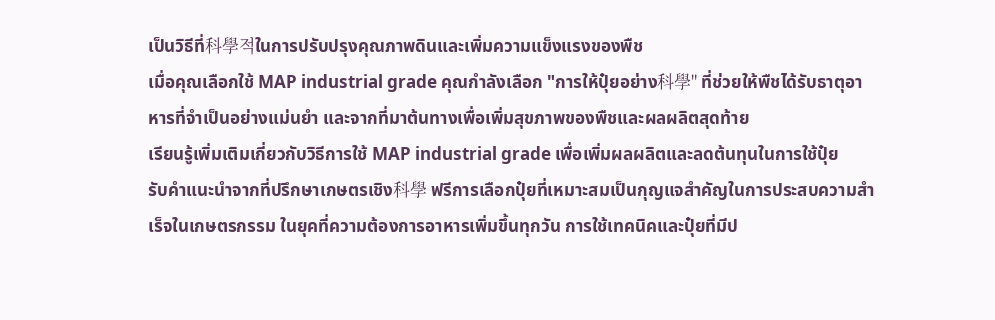เป็นวิธีที่科學적ในการปรับปรุงคุณภาพดินและเพิ่มความแข็งแรงของพืช
เมื่อคุณเลือกใช้ MAP industrial grade คุณกำลังเลือก "การให้ปุ๋ยอย่าง科學" ที่ช่วยให้พืชได้รับธาตุอาหารที่จำเป็นอย่างแม่นยำ และจากที่มาต้นทางเพื่อเพิ่มสุขภาพของพืชและผลผลิตสุดท้าย
เรียนรู้เพิ่มเติมเกี่ยวกับวิธีการใช้ MAP industrial grade เพื่อเพิ่มผลผลิตและลดต้นทุนในการใช้ปุ๋ย
รับคำแนะนำจากที่ปรึกษาเกษตรเชิง科學 ฟรีการเลือกปุ๋ยที่เหมาะสมเป็นกุญแจสำคัญในการประสบความสำเร็จในเกษตรกรรม ในยุคที่ความต้องการอาหารเพิ่มขึ้นทุกวัน การใช้เทคนิคและปุ๋ยที่มีป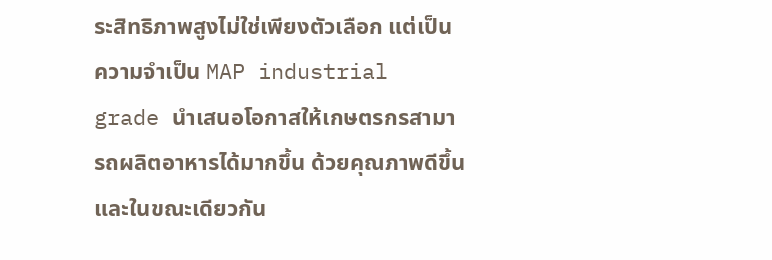ระสิทธิภาพสูงไม่ใช่เพียงตัวเลือก แต่เป็นความจำเป็น MAP industrial grade นำเสนอโอกาสให้เกษตรกรสามารถผลิตอาหารได้มากขึ้น ด้วยคุณภาพดีขึ้น และในขณะเดียวกัน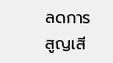ลดการสูญเสี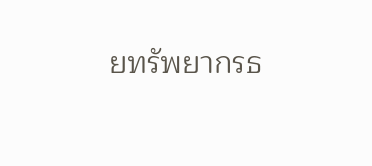ยทรัพยากรธ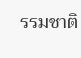รรมชาติ